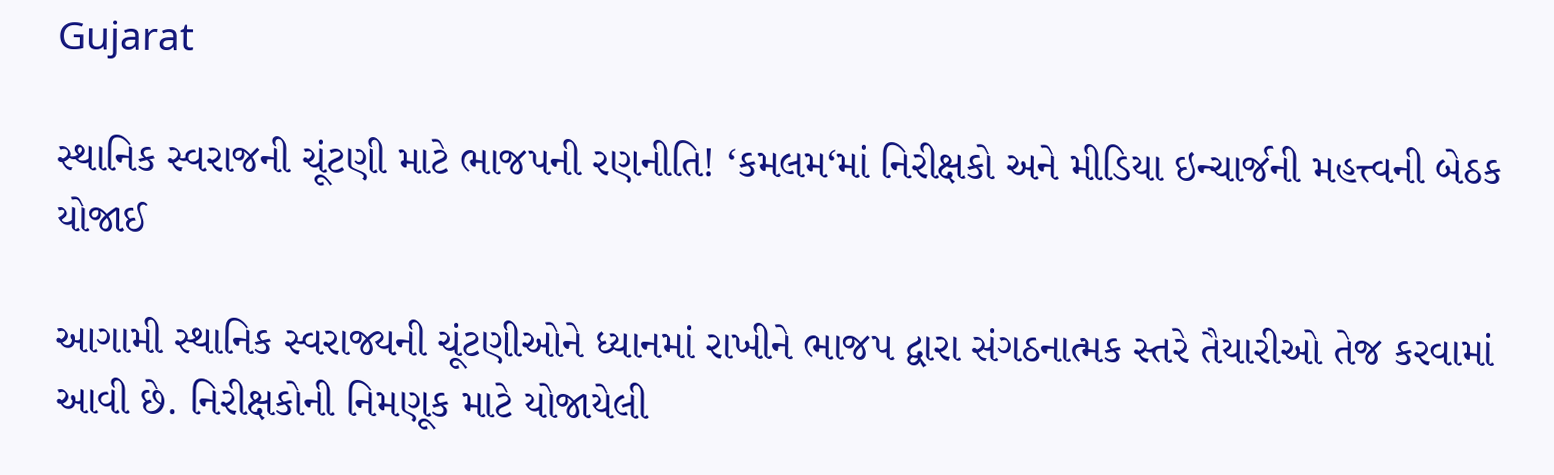Gujarat

સ્થાનિક સ્વરાજની ચૂંટણી માટે ભાજપની રણનીતિ! ‘કમલમ‘માં નિરીક્ષકો અને મીડિયા ઇન્ચાર્જની મહત્ત્વની બેઠક યોજાઈ

આગામી સ્થાનિક સ્વરાજ્યની ચૂંટણીઓને ધ્યાનમાં રાખીને ભાજપ દ્વારા સંગઠનાત્મક સ્તરે તૈયારીઓ તેજ કરવામાં આવી છે. નિરીક્ષકોની નિમણૂક માટે યોજાયેલી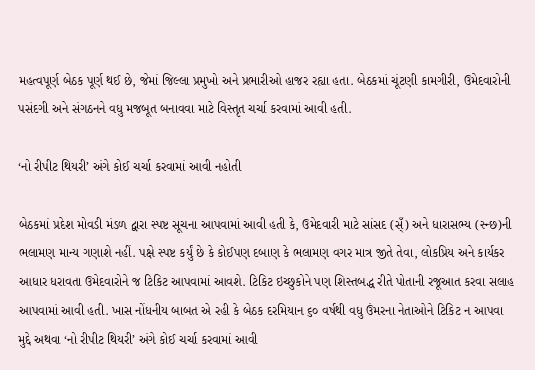મહત્વપૂર્ણ બેઠક પૂર્ણ થઈ છે, જેમાં જિલ્લા પ્રમુખો અને પ્રભારીઓ હાજર રહ્યા હતા. બેઠકમાં ચૂંટણી કામગીરી, ઉમેદવારોની પસંદગી અને સંગઠનને વધુ મજબૂત બનાવવા માટે વિસ્તૃત ચર્ચા કરવામાં આવી હતી.

‘નો રીપીટ થિયરી’ અંગે કોઈ ચર્ચા કરવામાં આવી નહોતી

બેઠકમાં પ્રદેશ મોવડી મંડળ દ્વારા સ્પષ્ટ સૂચના આપવામાં આવી હતી કે, ઉમેદવારી માટે સાંસદ (સ્ઁ) અને ધારાસભ્ય (સ્ન્છ)ની ભલામણ માન્ય ગણાશે નહીં. પક્ષે સ્પષ્ટ કર્યું છે કે કોઈપણ દબાણ કે ભલામણ વગર માત્ર જીતે તેવા, લોકપ્રિય અને કાર્યકર આધાર ધરાવતા ઉમેદવારોને જ ટિકિટ આપવામાં આવશે. ટિકિટ ઇચ્છુકોને પણ શિસ્તબદ્ધ રીતે પોતાની રજૂઆત કરવા સલાહ આપવામાં આવી હતી. ખાસ નોંધનીય બાબત એ રહી કે બેઠક દરમિયાન ૬૦ વર્ષથી વધુ ઉંમરના નેતાઓને ટિકિટ ન આપવા મુદ્દે અથવા ‘નો રીપીટ થિયરી’ અંગે કોઈ ચર્ચા કરવામાં આવી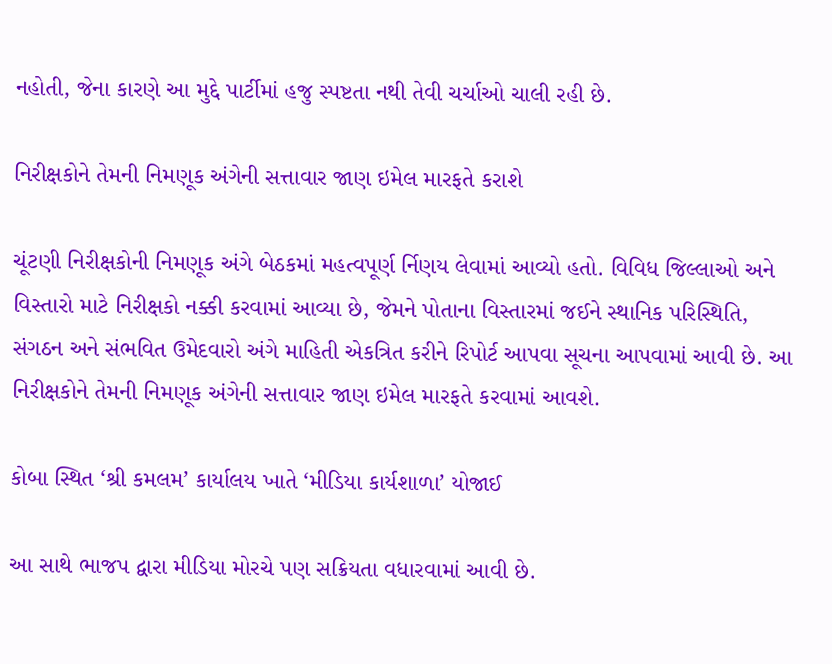નહોતી, જેના કારણે આ મુદ્દે પાર્ટીમાં હજુ સ્પષ્ટતા નથી તેવી ચર્ચાઓ ચાલી રહી છે.

નિરીક્ષકોને તેમની નિમણૂક અંગેની સત્તાવાર જાણ ઇમેલ મારફતે કરાશે

ચૂંટણી નિરીક્ષકોની નિમણૂક અંગે બેઠકમાં મહત્વપૂર્ણ ર્નિણય લેવામાં આવ્યો હતો. વિવિધ જિલ્લાઓ અને વિસ્તારો માટે નિરીક્ષકો નક્કી કરવામાં આવ્યા છે, જેમને પોતાના વિસ્તારમાં જઈને સ્થાનિક પરિસ્થિતિ, સંગઠન અને સંભવિત ઉમેદવારો અંગે માહિતી એકત્રિત કરીને રિપોર્ટ આપવા સૂચના આપવામાં આવી છે. આ નિરીક્ષકોને તેમની નિમણૂક અંગેની સત્તાવાર જાણ ઇમેલ મારફતે કરવામાં આવશે.

કોબા સ્થિત ‘શ્રી કમલમ’ કાર્યાલય ખાતે ‘મીડિયા કાર્યશાળા’ યોજાઈ

આ સાથે ભાજપ દ્વારા મીડિયા મોરચે પણ સક્રિયતા વધારવામાં આવી છે.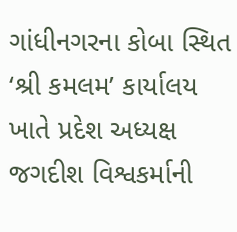ગાંધીનગરના કોબા સ્થિત ‘શ્રી કમલમ’ કાર્યાલય ખાતે પ્રદેશ અધ્યક્ષ જગદીશ વિશ્વકર્માની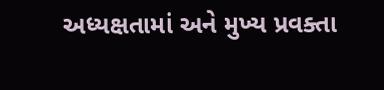અધ્યક્ષતામાં અને મુખ્ય પ્રવક્તા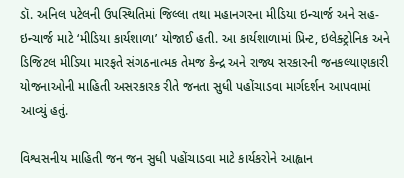ડૉ. અનિલ પટેલની ઉપસ્થિતિમાં જિલ્લા તથા મહાનગરના મીડિયા ઇન્ચાર્જ અને સહ-ઇન્ચાર્જ માટે ‘મીડિયા કાર્યશાળા’ યોજાઈ હતી. આ કાર્યશાળામાં પ્રિન્ટ, ઇલેક્ટ્રોનિક અને ડિજિટલ મીડિયા મારફતે સંગઠનાત્મક તેમજ કેન્દ્ર અને રાજ્ય સરકારની જનકલ્યાણકારી યોજનાઓની માહિતી અસરકારક રીતે જનતા સુધી પહોંચાડવા માર્ગદર્શન આપવામાં આવ્યું હતું.

વિશ્વસનીય માહિતી જન જન સુધી પહોંચાડવા માટે કાર્યકરોને આહ્વાન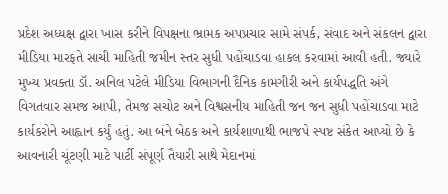પ્રદેશ અધ્યક્ષ દ્વારા ખાસ કરીને વિપક્ષના ભ્રામક અપપ્રચાર સામે સંપર્ક, સંવાદ અને સંકલન દ્વારા મીડિયા મારફતે સાચી માહિતી જમીન સ્તર સુધી પહોંચાડવા હાકલ કરવામાં આવી હતી. જ્યારે મુખ્ય પ્રવક્તા ડૉ. અનિલ પટેલે મીડિયા વિભાગની દૈનિક કામગીરી અને કાર્યપદ્ધતિ અંગે વિગતવાર સમજ આપી, તેમજ સચોટ અને વિશ્વસનીય માહિતી જન જન સુધી પહોંચાડવા માટે કાર્યકરોને આહ્વાન કર્યું હતું. આ બંને બેઠક અને કાર્યશાળાથી ભાજપે સ્પષ્ટ સંકેત આપ્યો છે કે આવનારી ચૂંટણી માટે પાર્ટી સંપૂર્ણ તૈયારી સાથે મેદાનમાં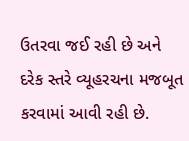ઉતરવા જઈ રહી છે અને દરેક સ્તરે વ્યૂહરચના મજબૂત કરવામાં આવી રહી છે.